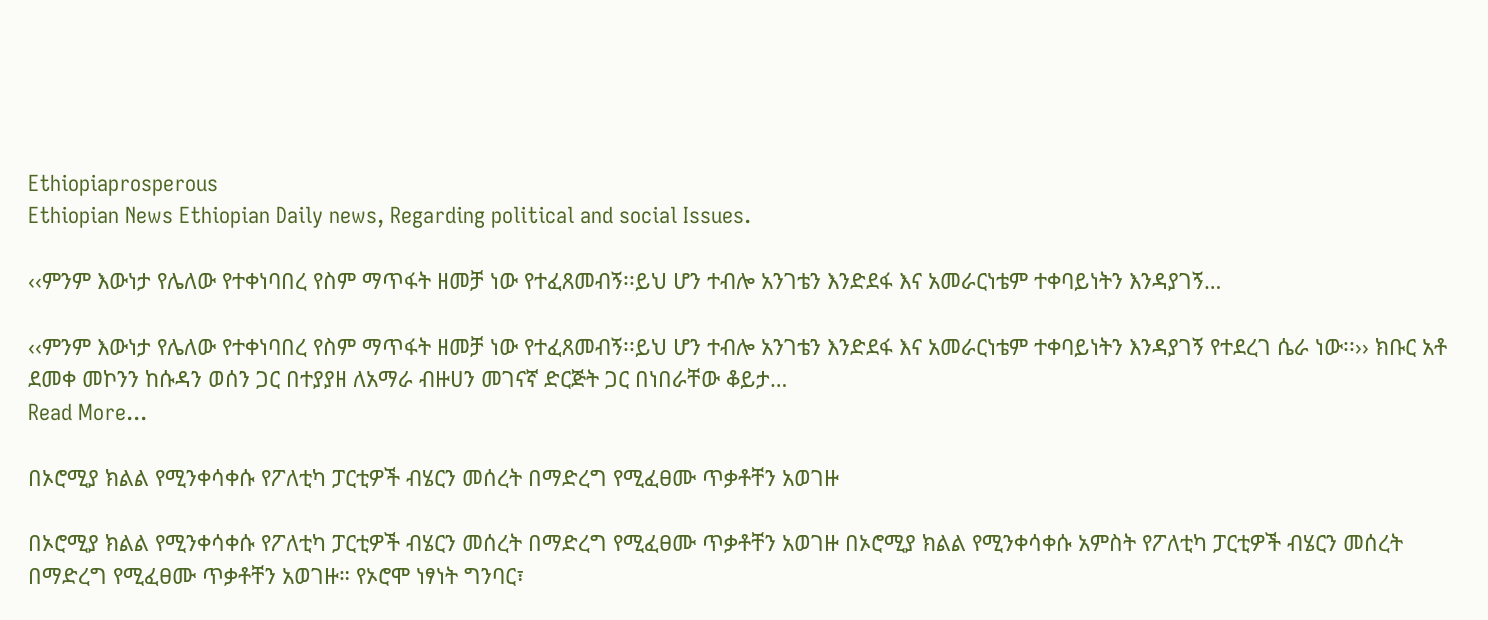Ethiopiaprosperous
Ethiopian News Ethiopian Daily news, Regarding political and social Issues.

‹‹ምንም እውነታ የሌለው የተቀነባበረ የስም ማጥፋት ዘመቻ ነው የተፈጸመብኝ፡፡ይህ ሆን ተብሎ አንገቴን እንድደፋ እና አመራርነቴም ተቀባይነትን እንዳያገኝ…

‹‹ምንም እውነታ የሌለው የተቀነባበረ የስም ማጥፋት ዘመቻ ነው የተፈጸመብኝ፡፡ይህ ሆን ተብሎ አንገቴን እንድደፋ እና አመራርነቴም ተቀባይነትን እንዳያገኝ የተደረገ ሴራ ነው፡፡›› ክቡር አቶ ደመቀ መኮንን ከሱዳን ወሰን ጋር በተያያዘ ለአማራ ብዙሀን መገናኛ ድርጅት ጋር በነበራቸው ቆይታ…
Read More...

በኦሮሚያ ክልል የሚንቀሳቀሱ የፖለቲካ ፓርቲዎች ብሄርን መሰረት በማድረግ የሚፈፀሙ ጥቃቶቸን አወገዙ

በኦሮሚያ ክልል የሚንቀሳቀሱ የፖለቲካ ፓርቲዎች ብሄርን መሰረት በማድረግ የሚፈፀሙ ጥቃቶቸን አወገዙ በኦሮሚያ ክልል የሚንቀሳቀሱ አምስት የፖለቲካ ፓርቲዎች ብሄርን መሰረት በማድረግ የሚፈፀሙ ጥቃቶቸን አወገዙ። የኦሮሞ ነፃነት ግንባር፣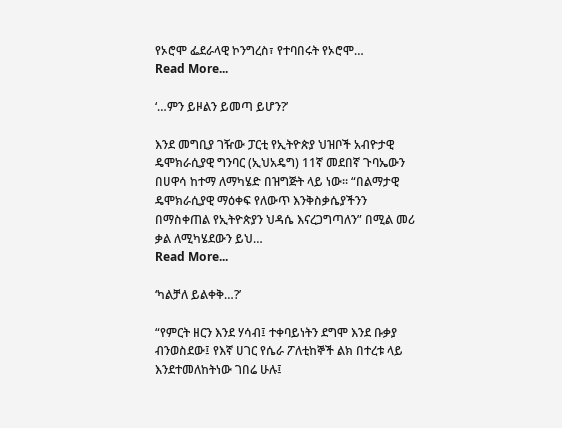የኦሮሞ ፌደራላዊ ኮንግረስ፣ የተባበሩት የኦሮሞ…
Read More...

‘…ምን ይዞልን ይመጣ ይሆን?’

እንደ መግቢያ ገዥው ፓርቲ የኢትዮጵያ ህዝቦች አብዮታዊ ዴሞክራሲያዊ ግንባር (ኢህአዴግ) 11ኛ መደበኛ ጉባኤውን በሀዋሳ ከተማ ለማካሄድ በዝግጅት ላይ ነው። “በልማታዊ ዴሞክራሲያዊ ማዕቀፍ የለውጥ እንቅስቃሴያችንን በማስቀጠል የኢትዮጵያን ህዳሴ እናረጋግጣለን” በሚል መሪ ቃል ለሚካሄደውን ይህ…
Read More...

‘ካልቻለ ይልቀቅ…?’

“የምርት ዘርን እንደ ሃሳብ፤ ተቀባይነትን ደግሞ እንደ ቡቃያ ብንወስደው፤ የእኛ ሀገር የሴራ ፖለቲከኞች ልክ በተረቱ ላይ እንደተመለከትነው ገበሬ ሁሉ፤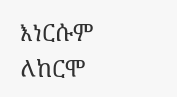እነርሱም ለከርሞ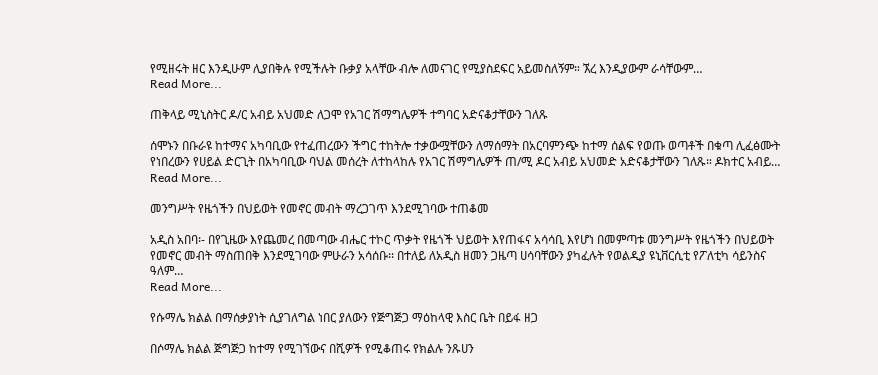የሚዘሩት ዘር እንዲሁም ሊያበቅሉ የሚችሉት ቡቃያ አላቸው ብሎ ለመናገር የሚያስደፍር አይመስለኝም። ኧረ እንዲያውም ራሳቸውም…
Read More...

ጠቅላይ ሚኒስትር ዶ/ር አብይ አህመድ ለጋሞ የአገር ሽማግሌዎች ተግባር አድናቆታቸውን ገለጹ

ሰሞኑን በቡራዩ ከተማና አካባቢው የተፈጠረውን ችግር ተከትሎ ተቃውሟቸውን ለማሰማት በአርባምንጭ ከተማ ሰልፍ የወጡ ወጣቶች በቁጣ ሊፈፅሙት የነበረውን የሀይል ድርጊት በአካባቢው ባህል መሰረት ለተከላከሉ የአገር ሽማግሌዎች ጠ/ሚ ዶር አብይ አህመድ አድናቆታቸውን ገለጹ። ዶክተር አብይ…
Read More...

መንግሥት የዜጎችን በህይወት የመኖር መብት ማረጋገጥ እንደሚገባው ተጠቆመ

አዲስ አበባ፡- በየጊዜው እየጨመረ በመጣው ብሔር ተኮር ጥቃት የዜጎች ህይወት እየጠፋና አሳሳቢ እየሆነ በመምጣቱ መንግሥት የዜጎችን በህይወት የመኖር መብት ማስጠበቅ እንደሚገባው ምሁራን አሳሰቡ፡፡ በተለይ ለአዲስ ዘመን ጋዜጣ ሀሳባቸውን ያካፈሉት የወልዲያ ዩኒቨርሲቲ የፖለቲካ ሳይንስና ዓለም…
Read More...

የሱማሌ ክልል በማሰቃያነት ሲያገለግል ነበር ያለውን የጅግጅጋ ማዕከላዊ እስር ቤት በይፋ ዘጋ

በሶማሌ ክልል ጅግጅጋ ከተማ የሚገኘውና በሺዎች የሚቆጠሩ የክልሉ ንጹሀን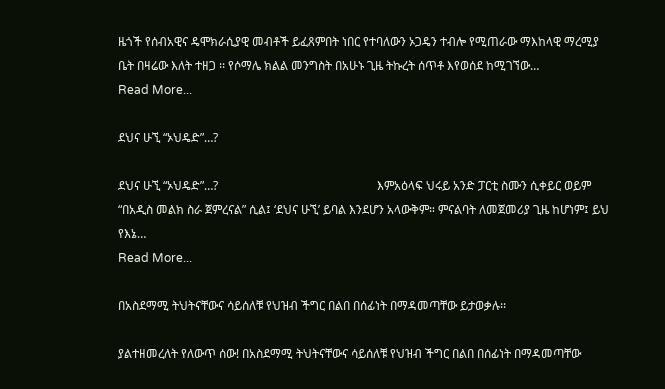ዜጎች የሰብአዊና ዴሞክራሲያዊ መብቶች ይፈጸምበት ነበር የተባለውን ኦጋዴን ተብሎ የሚጠራው ማእከላዊ ማረሚያ ቤት በዛሬው እለት ተዘጋ ፡፡ የሶማሌ ክልል መንግስት በአሁኑ ጊዜ ትኩረት ሰጥቶ እየወሰደ ከሚገኘው…
Read More...

ደህና ሁኚ “ኦህዴድ”…?

ደህና ሁኚ “ኦህዴድ”…?                                                     እምአዕላፍ ህሩይ አንድ ፓርቲ ስሙን ሲቀይር ወይም “በአዲስ መልክ ስራ ጀምረናል” ሲል፤ ‘ደህና ሁኚ’ ይባል እንደሆን አላውቅም። ምናልባት ለመጀመሪያ ጊዜ ከሆነም፤ ይህ የእኔ…
Read More...

በአስደማሚ ትህትናቸውና ሳይሰለቹ የህዝብ ችግር በልበ በሰፊነት በማዳመጣቸው ይታወቃሉ፡፡

ያልተዘመረለት የለውጥ ሰው! በአስደማሚ ትህትናቸውና ሳይሰለቹ የህዝብ ችግር በልበ በሰፊነት በማዳመጣቸው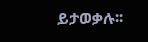ይታወቃሉ፡፡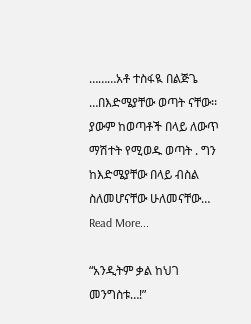………አቶ ተስፋዪ በልጅጌ …በእድሜያቸው ወጣት ናቸው፡፡ ያውም ከወጣቶች በላይ ለውጥ ማሽተት የሚወዱ ወጣት . ግን ከእድሜያቸው በላይ ብስል ስለመሆናቸው ሁለመናቸው…
Read More...

“አንዲትም ቃል ከህገ መንግስቱ…!”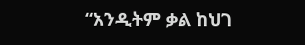“አንዲትም ቃል ከህገ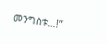መንግስቱ…!”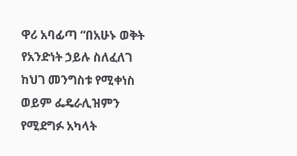ዋሪ አባፊጣ “በአሁኑ ወቅት የአንድነት ኃይሉ ስለፈለገ ከህገ መንግስቱ የሚቀነስ ወይም ፌዴራሊዝምን የሚደግፉ አካላት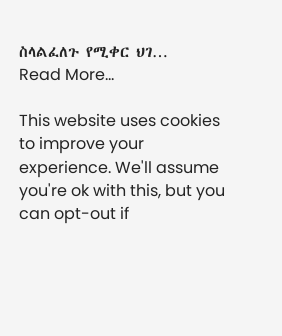ስላልፈለጉ የሚቀር ህገ…
Read More...

This website uses cookies to improve your experience. We'll assume you're ok with this, but you can opt-out if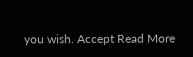you wish. Accept Read More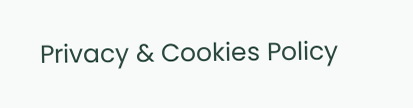Privacy & Cookies Policy